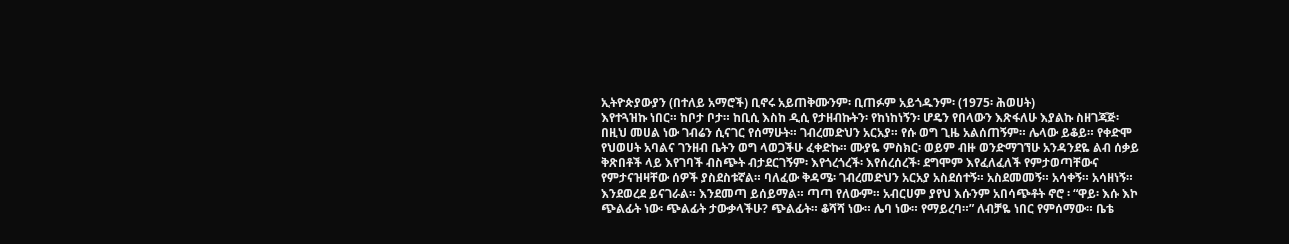ኢትዮጵያውያን (በተለይ አማሮች) ቢኖሩ አይጠቅሙንም፡ ቢጠፉም አይጎዱንም፡ (1975፡ ሕወሀት)
እየተጓዝኩ ነበር። ከቦታ ቦታ። ከቢሲ እስከ ዲሲ የታዘብኩትን፡ የከነከነኝን፡ ሆዴን የበላውን እጽፋለሁ እያልኩ ስዘገጃጅ፡ በዚህ መሀል ነው ገብሬን ሲናገር የሰማሁት። ገብረመድህን አርአያ። የሱ ወግ ጊዜ አልሰጠኝም። ሌላው ይቆይ። የቀድሞ የህወሀት አባልና ገንዘብ ቤትን ወግ ላወጋችሁ ፈቀድኩ። ሙያዬ ምስክር፡ ወይም ብዙ ወንድማገኘሁ አንዳንደዬ ልብ ሰቃይ ቅጽበቶች ላይ እየገባች ብስጭት ብታደርገኝም፡ እየጎረጎረች፡ እየሰረሰረች፡ ደግሞም እየፈለፈለች የምታወጣቸውና የምታናዝዛቸው ሰዎች ያስደስቱኛል። ባለፈው ቅዳሜ፡ ገብረመድህን አርአያ አስደሰተኝ። አስደመመኝ። አሳቀኝ። አሳዘነኝ። እንደወረደ ይናገራል። እንደመጣ ይሰይማል። ጣጣ የለውም። አብርሀም ያየህ እሱንም አበሳጭቶት ኖሮ ፡ “ዋይ፡ እሱ እኮ ጭልፊት ነው፡ ጭልፊት ታውቃላችሁ? ጭልፊት። ቆሻሻ ነው። ሌባ ነው። የማይረባ።” ለብቻዬ ነበር የምሰማው። ቤቴ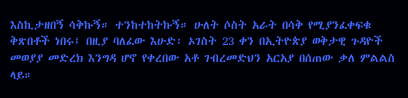እስኪታዘበኝ ሳቅኩኝ። ተንከተከትኩኝ። ሁለት ሶስት አራት በሳቅ የሚያንፈቀፍቁ ቅጽበቶች ነበሩ፤ በዚያ ባለፈው እሁድ፡ ኦገስት 23 ቀን በኢትዮጵያ ወቅታዊ ጉዳዮች መወያያ መድረክ እንግዳ ሆኖ የቀረበው አቶ ገብረመድህን አርአያ በሰጠው ቃለ ምልልስ ላይ።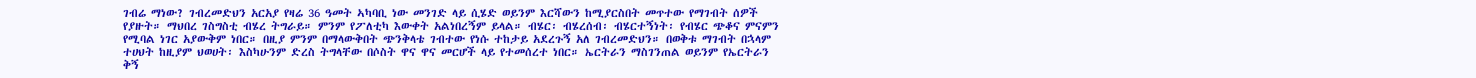ገብሬ ማነው? ገብረመድህን አርአያ የዛሬ 36 ዓመት ኣካባቢ ነው መንገድ ላይ ሲሄድ ወይንም እርሻውን ከሚያርስበት መጥተው የማገብት ሰዎች የያዙት። ማህበረ ገስግስቲ ብሄረ ትግራይ። ምንም የፖለቲካ እውቀት አልነበረኝም ይላል። ብሄር፡ ብሄረሰብ፡ ብሄርተኝነት፡ የብሄር ጭቆና ምናምን የሚባል ነገር አያውቅም ነበር። በዚያ ምንም በማላውቅበት ጭንቅላቴ ገብተው የነሱ ተከታይ አደረጉኝ አለ ገብረመድህን። በወቅቱ ማገብት በኋላም ተሀህት ከዚያም ህወሀት፡ እስካሁንም ድረስ ትግላቸው በሶስት ዋና ዋና መርሆች ላይ የተመሰረተ ነበር። ኤርትራን ማስገንጠል ወይንም የኤርትራን ቅኝ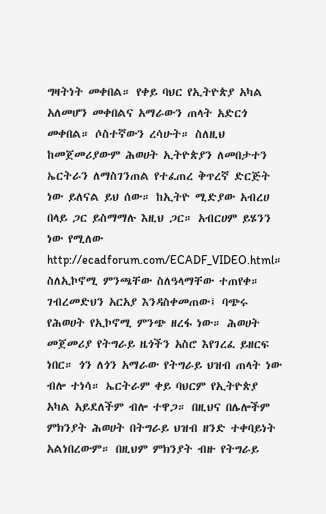ግዛትነት መቀበል። የቀይ ባህር የኢትዮጵያ አካል አለመሆን መቀበልና አማራውን ጠላት አድርጎ መቀበል። ሶስተኛውን ረሳሁት። ስለዚህ ከመጀመሪያውም ሕወሀት ኢትዮጵያን ለመበታተን ኤርትራን ለማስገንጠል የተፈጠረ ቅጥረኛ ድርጅት ነው ይለናል ይህ ሰው። ከኢትዮ ሚድያው አብረሀ በላይ ጋር ይስማማሉ እዚህ ጋር። አብርሀም ይሄንን ነው የሚለው http://ecadforum.com/ECADF_VIDEO.html።
ስለኢኮኖሚ ምንጫቸው ስለዓላማቸው ተጠየቀ።
ገብረመድህን አርአያ እንዳስቀመጠው፤ ባጭሩ የሕወሀት የኢኮኖሚ ምንጭ ዘረፋ ነው። ሕወሀት መጀመሪያ የትግራይ ዜጎችን አስሮ እየገረፈ ይዘርፍ ነበር። ጎን ለጎን አማራው የትግራይ ህዝብ ጠላት ነው ብሎ ተነሳ። ኤርትራም ቀይ ባህርም የኢትዮጵያ አካል አይደለችም ብሎ ተዋጋ። በዚህና በሌሎችም ምክንያት ሕወሀት በትግራይ ህዝብ ዘንድ ተቀባይነት አልነበረውም። በዚህም ምክንያት ብዙ የትግራይ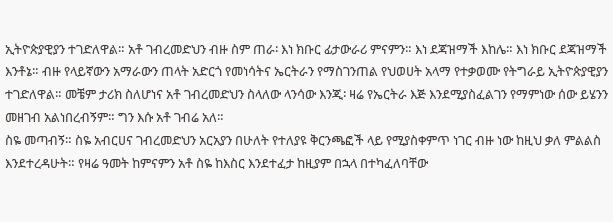ኢትዮጵያዊያን ተገድለዋል። አቶ ገብረመድህን ብዙ ስም ጠራ፡ እነ ክቡር ፊታውራሪ ምናምን። እነ ደጃዝማች እከሌ። እነ ክቡር ደጃዝማች እንቶኔ። ብዙ የላይኛውን አማራውን ጠላት አድርጎ የመነሳትና ኤርትራን የማስገንጠል የህወሀት አላማ የተቃወሙ የትግራይ ኢትዮጵያዊያን ተገድለዋል። መቼም ታሪክ ስለሆነና አቶ ገብረመድህን ስላለው ላንሳው እንጂ፡ ዛሬ የኤርትራ እጅ እንደሚያስፈልገን የማምነው ሰው ይሄንን መዘገብ አልነበረብኝም። ግን እሱ አቶ ገብሬ አለ።
ስዬ መጣብኝ። ስዬ አብርሀና ገብረመድህን አርአያን በሁለት የተለያዩ ቅርንጫፎች ላይ የሚያስቀምጥ ነገር ብዙ ነው ከዚህ ቃለ ምልልስ እንደተረዳሁት። የዛሬ ዓመት ከምናምን አቶ ስዬ ከእስር እንደተፈታ ከዚያም በኋላ በተካፈለባቸው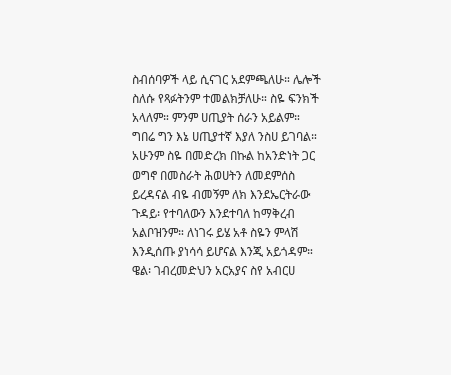ስብሰባዎች ላይ ሲናገር አደምጫለሁ። ሌሎች ስለሱ የጻፉትንም ተመልክቻለሁ። ስዬ ፍንክች አላለም። ምንም ሀጢያት ሰራን አይልም። ግበሬ ግን እኔ ሀጢያተኛ እያለ ንስሀ ይገባል። አሁንም ስዬ በመድረክ በኩል ከአንድነት ጋር ወግኖ በመስራት ሕወሀትን ለመደምሰስ ይረዳናል ብዬ ብመኝም ለክ እንደኤርትራው ጉዳይ፡ የተባለውን እንደተባለ ከማቅረብ አልቦዝንም። ለነገሩ ይሄ አቶ ስዬን ምላሽ እንዲሰጡ ያነሳሳ ይሆናል እንጂ አይጎዳም።
ዌል፡ ገብረመድህን አርአያና ስየ አብርሀ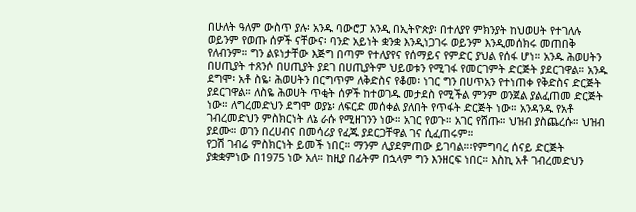በሁለት ዓለም ውስጥ ያሉ፡ አንዱ ባውሮፓ አንዲ በኢትዮጵያ፡ በተለያየ ምክንያት ከህወሀት የተገለሉ ወይንም የወጡ ሰዎች ናቸውና፡ ባንድ አይነት ቋንቋ እንዲነጋገሩ ወይንም እንዲመሰክሩ መጠበቅ የለብንም። ግን ልዩነታቸው እጅግ በጣም የተለያየና የሰማይና የምድር ያህል የሰፋ ሆነ። አንዱ ሕወሀትን በሀጢያት ተጸንሶ በሀጢያት ያደገ በሀጢያትም ህይወቱን የሚገፋ የመርገምት ድርጅት ያደርገዋል። አንዱ ደግሞ፡ አቶ ስዬ፡ ሕወሀትን በርግጥም ለቅድስና የቆመ፡ ነገር ግን በሀጥአን የተነጠቀ የቅድስና ድርጅት ያደርገዋል። ለስዬ ሕወሀት ጥቂት ሰዎች ከተወገዱ መታደስ የሚችል ምንም ወንጀል ያልፈጠመ ድርጅት ነው። ለግረመድህን ደግሞ ወያኔ፡ ለፍርድ መሰቀል ያለበት የጥፋት ድርጅት ነው። አንዳንዱ የአቶ ገብረመድህን ምስክርነት ለኔ ራሱ የሚዘገንን ነው። አገር የወጉ። አገር የሸጡ። ህዝብ ያስጨረሱ። ህዝብ ያደሙ። ወገን በረሀብና በመሳሪያ የፈጁ ያደርጋቸዋል ገና ሲፈጠሩም።
የጋሽ ገብሬ ምስክርነት ይመች ነበር። ማንም ሊያደምጠው ይገባል።፡የምግባረ ሰናይ ድርጅት ያቋቋምነው በ1975 ነው አለ። ከዚያ በፊትም በኋላም ግን እንዘርፍ ነበር። እስኪ አቶ ገብረመድህን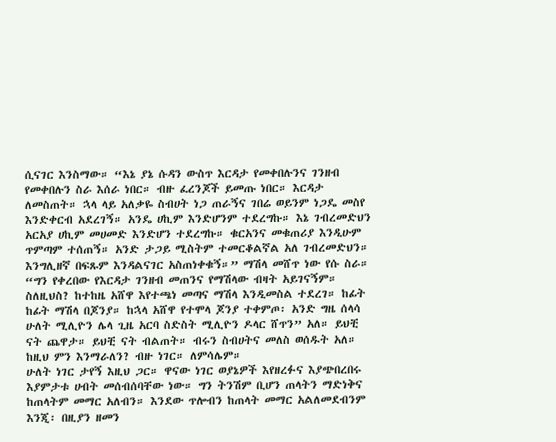ሲናገር እንስማው። “እኔ ያኔ ሱዳን ውስጥ እርዳታ የመቀበሉንና ገንዘብ የመቀበሉን ስራ እሰራ ነበር። ብዙ ፈረንጆች ይመጡ ነበር። እርዳታ ለመስጠት። ኋላ ላይ አለቃዬ ስብሀት ነጋ ጠራኝና ገበሬ ወይንም ነጋዴ መስየ እንድቀርብ አደረገኝ። አንዴ ሀኪም እንድሆንም ተደረግኩ። እኔ ገብረመድህን አርአያ ሀኪም መሀመድ እንድሆን ተደረግኩ። ቁርአንና መቁጠሪያ እንዲሁም ጥምጣም ተሰጠኝ። አንድ ታጋይ ሚስትም ተመርቆልኛል አለ ገብረመድህን። እንግሊዘኛ በፍጹም እንዳልናገር አስጠነቀቁኝ።” ማሽላ መሸጥ ነው የሱ ስራ። “ግን የቀረበው የእርዳታ ገንዘብ መጠንና የማሽላው ብዛት አይገናኝም። ስለዚህስ? ከተከዜ አሸዋ እየተጫነ መጣና ማሽላ እንዲመስል ተደረገ። ከፊት ከፊት ማሽላ በጆንያ። ከኋላ አሸዋ የተሞላ ጆንያ ተቀምጦ፡ አንድ ግዜ ሰላሳ ሁለት ሚሊዮን ሌላ ጊዜ አርባ ስድስት ሚሊዮን ዶላር ሸጥን” አለ። ይህቺ ናት ጨዋታ። ይህቺ ናት ብልጠት። ብሩን ስብሀትና መለስ ወሰዱት አለ። ከዚህ ምን እንማራለን? ብዙ ነገር። ለምሳሌም።
ሁለት ነገር ታየኝ እዚህ ጋር። ዋናው ነገር ወያኔዎች እየዘረፉና እያጭበረበሩ እያምታቱ ሀብት መሰብሰባቸው ነው። ግን ትንሽም ቢሆን ጠላትን ማድነቅና ከጠላትም መማር አለብን። እንደው ጥሎብን ከጠላት መማር አልለመደብንም እንጂ፡ በዚያን ዘመን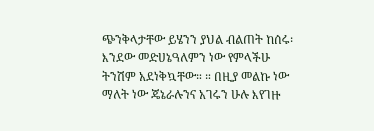ጭንቅላታቸው ይሄንን ያህል ብልጠት ከሰሩ፡ እንደው መድሀኔዓለምን ነው የምላችሁ ትንሽም አደነቅኳቸው። ። በዚያ መልኩ ነው ማለት ነው ጄኔራሉንና አገሩን ሁሉ እየገዙ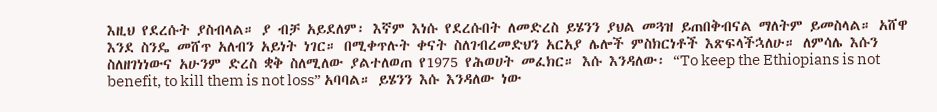እዚህ የደረሱት ያስብላል። ያ ብቻ አይደለም፡ እኛም እነሱ የደረሱበት ለመድረስ ይሄንን ያህል መጓዝ ይጠበቅብናል ማለትም ይመስላል። አሸዋ እንደ ስንዴ መሸጥ አለብን አይነት ነገር። በሚቀጥሉት ቀናት ስለገብረመድህን አርአያ ሌሎች ምስክርነቶች እጽፍላችኋለሁ። ለምሳሌ እሱን ስለዘገነነውና አሁንም ድረስ ቋቅ ስለሚለው ያልተለወጠ የ1975 የሕወሀት መፈክር። እሱ እንዳለው፡ “To keep the Ethiopians is not benefit, to kill them is not loss” አባባል። ይሄንን እሱ እንዳለው ነው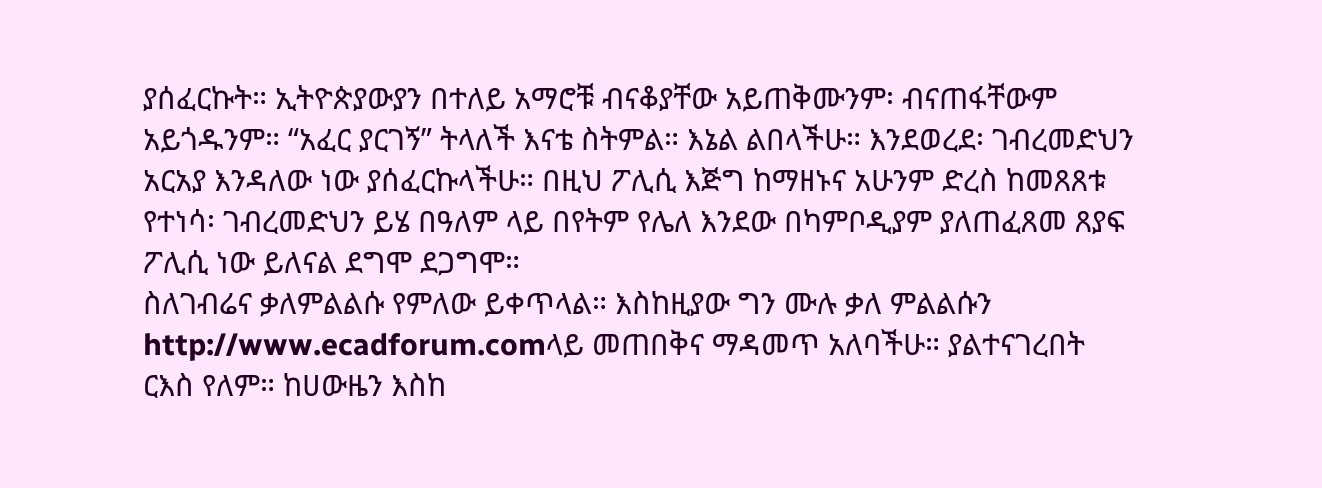ያሰፈርኩት። ኢትዮጵያውያን በተለይ አማሮቹ ብናቆያቸው አይጠቅሙንም፡ ብናጠፋቸውም አይጎዱንም። “አፈር ያርገኝ” ትላለች እናቴ ስትምል። እኔል ልበላችሁ። እንደወረደ፡ ገብረመድህን አርአያ እንዳለው ነው ያሰፈርኩላችሁ። በዚህ ፖሊሲ እጅግ ከማዘኑና አሁንም ድረስ ከመጸጸቱ የተነሳ፡ ገብረመድህን ይሄ በዓለም ላይ በየትም የሌለ እንደው በካምቦዲያም ያለጠፈጸመ ጸያፍ ፖሊሲ ነው ይለናል ደግሞ ደጋግሞ።
ስለገብሬና ቃለምልልሱ የምለው ይቀጥላል። እስከዚያው ግን ሙሉ ቃለ ምልልሱን http://www.ecadforum.comላይ መጠበቅና ማዳመጥ አለባችሁ። ያልተናገረበት ርእስ የለም። ከሀውዜን እስከ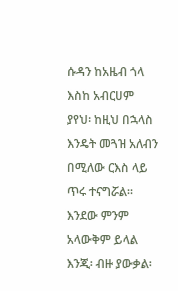ሱዳን ከአዜብ ጎላ እስከ አብርሀም ያየህ፡ ከዚህ በኋላስ እንዴት መጓዝ አለብን በሚለው ርእስ ላይ ጥሩ ተናግሯል። እንደው ምንም አላውቅም ይላል እንጂ፡ ብዙ ያውቃል፡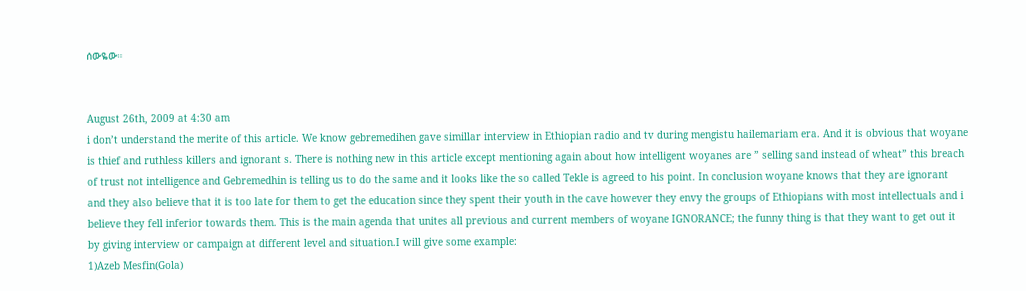ሰውዬው።


August 26th, 2009 at 4:30 am
i don’t understand the merite of this article. We know gebremedihen gave simillar interview in Ethiopian radio and tv during mengistu hailemariam era. And it is obvious that woyane is thief and ruthless killers and ignorant s. There is nothing new in this article except mentioning again about how intelligent woyanes are ” selling sand instead of wheat” this breach of trust not intelligence and Gebremedhin is telling us to do the same and it looks like the so called Tekle is agreed to his point. In conclusion woyane knows that they are ignorant and they also believe that it is too late for them to get the education since they spent their youth in the cave however they envy the groups of Ethiopians with most intellectuals and i believe they fell inferior towards them. This is the main agenda that unites all previous and current members of woyane IGNORANCE; the funny thing is that they want to get out it by giving interview or campaign at different level and situation.I will give some example:
1)Azeb Mesfin(Gola)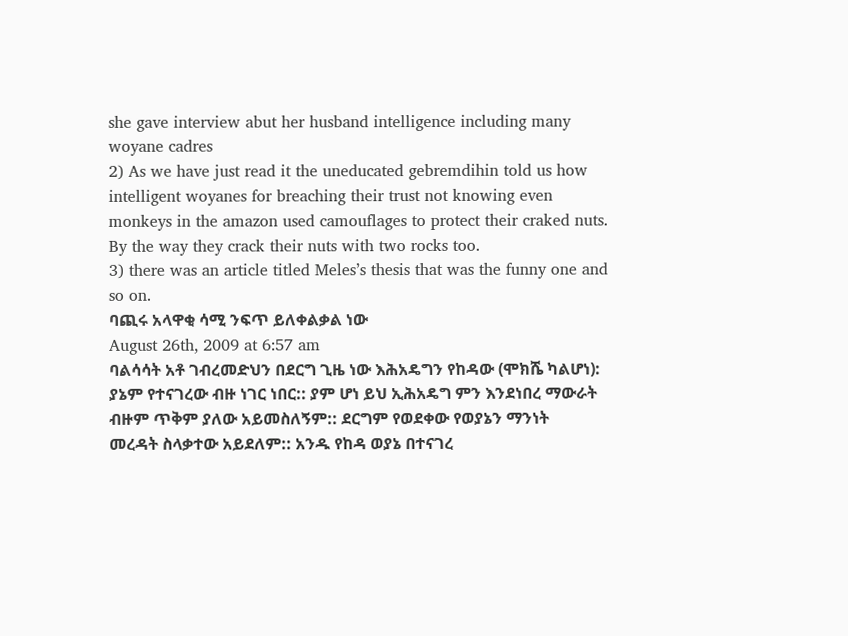she gave interview abut her husband intelligence including many woyane cadres
2) As we have just read it the uneducated gebremdihin told us how intelligent woyanes for breaching their trust not knowing even monkeys in the amazon used camouflages to protect their craked nuts. By the way they crack their nuts with two rocks too.
3) there was an article titled Meles’s thesis that was the funny one and so on.
ባጪሩ አላዋቂ ሳሚ ንፍጥ ይለቀልቃል ነው
August 26th, 2009 at 6:57 am
ባልሳሳት አቶ ገብረመድህን በደርግ ጊዜ ነው እሕአዴግን የከዳው (ሞክሼ ካልሆነ): ያኔም የተናገረው ብዙ ነገር ነበር:: ያም ሆነ ይህ ኢሕአዴግ ምን እንደነበረ ማውራት ብዙም ጥቅም ያለው አይመስለኝም:: ደርግም የወደቀው የወያኔን ማንነት መረዳት ስላቃተው አይደለም:: አንዱ የከዳ ወያኔ በተናገረ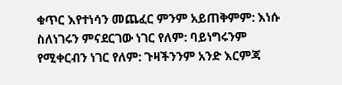ቁጥር እየተነሳን መጨፈር ምንም አይጠቅምም: እነሱ ስለነገሩን ምናደርገው ነገር የለም: ባይነግሩንም የሚቀርብን ነገር የለም: ጉዛችንንም አንድ እርምጃ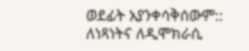ወደፊት አያንቀሳቅሰውም:: ለነጻነትና ለዲሞክራሲ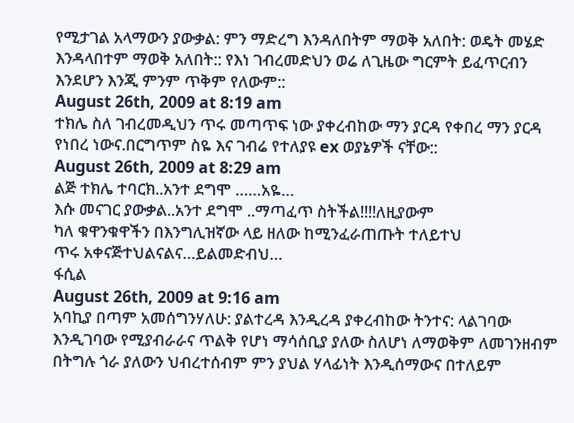የሚታገል አላማውን ያውቃል: ምን ማድረግ እንዳለበትም ማወቅ አለበት: ወዴት መሄድ እንዳላበተም ማወቅ አለበት:: የእነ ገብረመድህን ወሬ ለጊዜው ግርምት ይፈጥርብን እንደሆን እንጂ ምንም ጥቅም የለውም::
August 26th, 2009 at 8:19 am
ተክሌ ስለ ገብረመዲህን ጥሩ መጣጥፍ ነው ያቀረብከው ማን ያርዳ የቀበረ ማን ያርዳ የነበረ ነውና.በርግጥም ስዬ እና ገብሬ የተለያዩ ex ወያኔዎች ናቸው::
August 26th, 2009 at 8:29 am
ልጅ ተክሌ ተባርክ..አንተ ደግሞ ……አዬ…
እሱ መናገር ያውቃል..አንተ ደግሞ ..ማጣፈጥ ስትችል!!!!ለዚያውም
ካለ ቁዋንቁዋችን በእንግሊዝኛው ላይ ዘለው ከሚንፈራጠጡት ተለይተህ
ጥሩ አቀናጅተህልናልና…ይልመድብህ…
ፋሲል
August 26th, 2009 at 9:16 am
አባኪያ በጣም አመሰግንሃለሁ: ያልተረዳ እንዲረዳ ያቀረብከው ትንተና: ላልገባው እንዲገባው የሚያብራራና ጥልቅ የሆነ ማሳሰቢያ ያለው ስለሆነ ለማወቅም ለመገንዘብም በትግሉ ጎራ ያለውን ህብረተሰብም ምን ያህል ሃላፊነት እንዲሰማውና በተለይም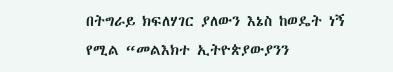በትግራይ ክፍለሃገር ያለውን እኔስ ከወዴት ነኝ የሚል “መልእክተ ኢትዮጵያውያንን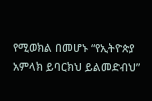የሚወክል በመሆኑ “የኢትዮጵያ አምላክ ይባርክህ ይልመድብህ”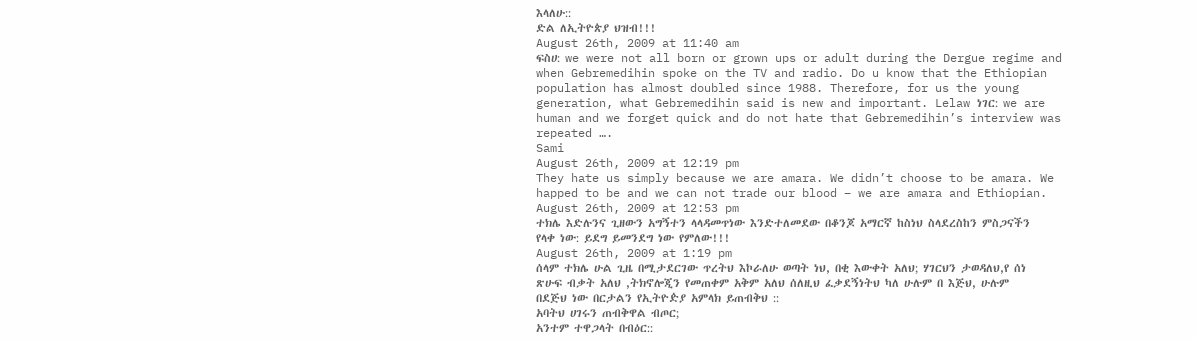እላለሁ::
ድል ለኢትዮጵያ ህዝብ!!!
August 26th, 2009 at 11:40 am
ፍስሀ: we were not all born or grown ups or adult during the Dergue regime and when Gebremedihin spoke on the TV and radio. Do u know that the Ethiopian population has almost doubled since 1988. Therefore, for us the young generation, what Gebremedihin said is new and important. Lelaw ነገር: we are human and we forget quick and do not hate that Gebremedihin’s interview was repeated ….
Sami
August 26th, 2009 at 12:19 pm
They hate us simply because we are amara. We didn’t choose to be amara. We happed to be and we can not trade our blood – we are amara and Ethiopian.
August 26th, 2009 at 12:53 pm
ተክሌ እድሉንና ጊዘውን አግኝተን ላላዳመጥነው እንድተለመደው በቆንጆ አማርኛ ከስነህ ስላደረስከን ምስጋናችን የላቀ ነው: ይደግ ይመንደግ ነው የምለው!!!
August 26th, 2009 at 1:19 pm
ሰላም ተክሌ ሁል ጊዜ በሚታደርገው ጥረትህ እኮራለሁ ወጣት ነህ, በቂ እውቀት አለህ; ሃገርህን ታወዳለህ,የ ሰነ ጽሁፍ ብቃት አለህ ,ትክኖሎጂን የመጠቀም አቅም አለህ ሰለዚህ ፈቃደኝነትህ ካለ ሁሉም በ እጅህ, ሁሉም በደጅህ ነው በርታልን የኢትዮዽያ አምላክ ይጠብቅህ ::
አባትህ ሀገሩን ጠብቅዋል ብጦር;
አንተም ተዋጋላት በብዕር::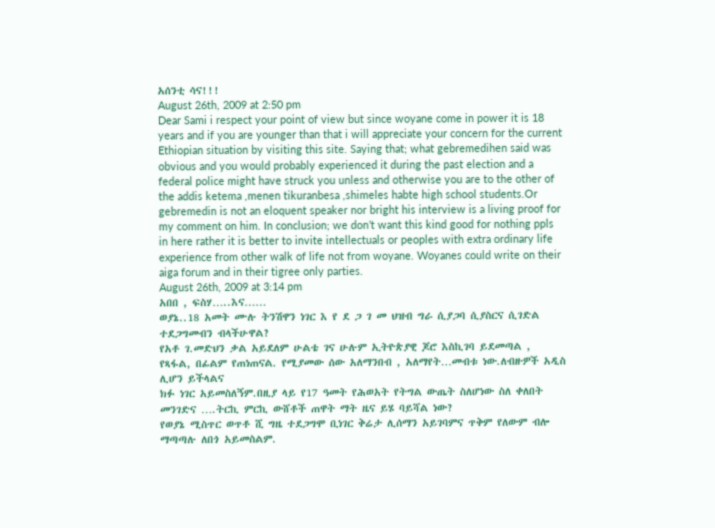አሰንቲ ሳና!!!
August 26th, 2009 at 2:50 pm
Dear Sami i respect your point of view but since woyane come in power it is 18 years and if you are younger than that i will appreciate your concern for the current Ethiopian situation by visiting this site. Saying that; what gebremedihen said was obvious and you would probably experienced it during the past election and a federal police might have struck you unless and otherwise you are to the other of the addis ketema ,menen tikuranbesa ,shimeles habte high school students.Or gebremedin is not an eloquent speaker nor bright his interview is a living proof for my comment on him. In conclusion; we don’t want this kind good for nothing ppls in here rather it is better to invite intellectuals or peoples with extra ordinary life experience from other walk of life not from woyane. Woyanes could write on their aiga forum and in their tigree only parties.
August 26th, 2009 at 3:14 pm
አበበ , ፍስሃ…..እና……
ወያኔ..18 አመት ሙሉ ትንሽዋን ነገር እ የ ደ ጋ ገ መ ህዝብ ግራ ሲያጋባ ሲያስርና ሲገድል ተደጋግመብን ብላችሁዋል?
የአቶ ገ.መድህን ቃል አይደለም ሁልቴ ገና ሁሉም ኢትዮጵያዊ ጆሮ እስኪገባ ይደመጣል , የጻፋል, በፊልም የጠነጠናል. የሚያመው ሰው አለማንበብ , አለማየት…መብቱ ነው.ለብዙዎች አዲስ ሊሆን ይችላልና
ክፉ ነገር አይመስለኝም.በዚያ ላይ የ17 ዓመት የሕወአት የትግል ውጤት ስለሆነው ስለ ቀለበት መንገድና ….ትርኪ ምርኪ ውሸቶች ጠዋት ማት ዜና ይሄ ባይሻል ነው?
የወያኔ ሚስጥር ወጥቶ ሺ ግዜ ተደጋግሞ ቢነገር ቅሬታ ሊሰማን አይገባምና ጥቅም የለውም ብሎ ማጣጣሉ ለበጎ አይመስልም.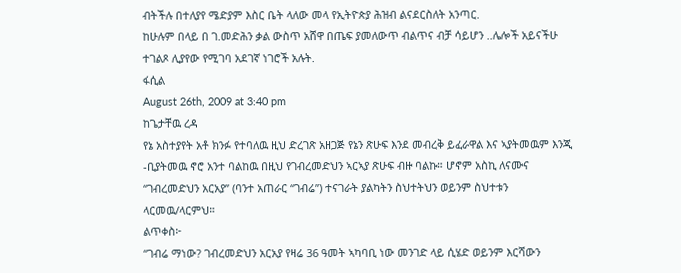ብትችሉ በተለያየ ሜድያም እስር ቤት ላለው መላ የኢትዮጵያ ሕዝብ ልናደርስለት አንጣር.
ከሁሉም በላይ በ ገ.መድሕን ቃል ውስጥ አሸዋ በጤፍ ያመለውጥ ብልጥና ብቻ ሳይሆን ..ሌሎች አይናችሁ ተገልጾ ሊያየው የሚገባ አደገኛ ነገሮች አሉት.
ፋሲል
August 26th, 2009 at 3:40 pm
ከጌታቸዉ ረዳ
የኔ አስተያየት አቶ ክንፉ የተባለዉ ዚህ ድረገጽ አዘጋጅ የኔን ጽሁፍ እንደ መብረቅ ይፈራዋል እና ኣያትመዉም እንጂ -ቢያትመዉ ኖሮ አንተ ባልከዉ በዚህ የገብረመድህን ኣርኣያ ጽሁፍ ብዙ ባልኩ። ሆኖም አስኪ ለናሙና “ገብረመድህን አርአያ” (ባንተ አጠራር “ገብሬ”) ተናገራት ያልካትን ስህተትህን ወይንም ስህተቱን ላርመዉ/ላርምህ።
ልጥቀስ፦
“ገብሬ ማነው? ገብረመድህን አርአያ የዛሬ 36 ዓመት ኣካባቢ ነው መንገድ ላይ ሲሄድ ወይንም እርሻውን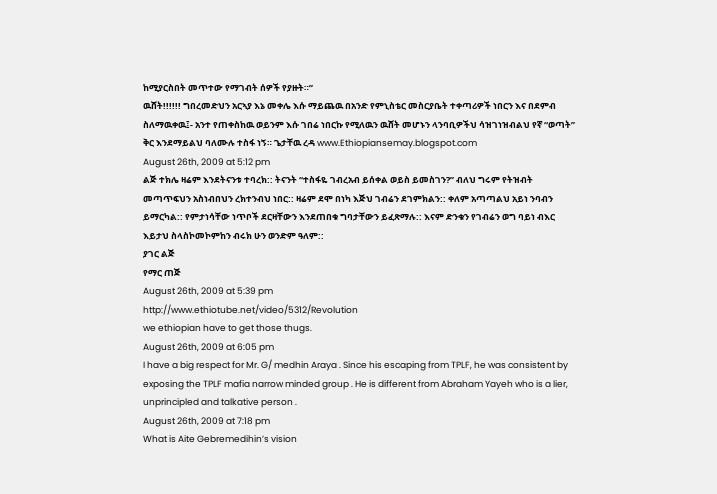ከሚያርስበት መጥተው የማገብት ሰዎች የያዙት።”
ዉሸት!!!!!! ግበረመድህን አርኣያ እኔ መቀሌ እሱ ማይጨዉ በአንድ የምኒስቴር መስርያቤት ተቀጣሪዎች ነበርን እና በደምብ ስለማዉቀዉ፤- አንተ የጠቀስከዉ ወይንም እሱ ገበሬ ነበርኩ የሚለዉን ዉሸት መሆኑን ላንባቢዎችህ ሳዝገነዝብልህ የኛ “ወጣት” ቅር እንደማይልህ ባለሙሉ ተስፋ ነኝ። ጌታቸዉ ረዳ www.Ethiopiansemay.blogspot.com
August 26th, 2009 at 5:12 pm
ልጅ ተክሌ ዛሬም እንደትናንቱ ተባረክ:: ትናንት “ተስፋዬ ገብረአብ ይሰቀል ወይስ ይመስገን?” ብለህ ግሩም የትዝብት መጣጥፍህን አስነብበህን ረክተንብህ ነበር:: ዛሬም ደሞ በነካ እጅህ ገብሬን ደገምክልን:: ቀለም አጣጣልህ አይነ ንባብን ይማርካል:: የምታነሳቸው ነጥቦች ደርዛቸውን እንደጠበቁ ግባታቸውን ይፈጽማሉ:: እናም ድንቁን የገብሬን ወግ ባይነ ብእር እይታህ ስላስኮመኮምከን ብሩክ ሁን ወንድም ዓለም::
ያገር ልጅ
የማር ጠጅ
August 26th, 2009 at 5:39 pm
http://www.ethiotube.net/video/5312/Revolution
we ethiopian have to get those thugs.
August 26th, 2009 at 6:05 pm
I have a big respect for Mr. G/ medhin Araya . Since his escaping from TPLF, he was consistent by exposing the TPLF mafia narrow minded group . He is different from Abraham Yayeh who is a lier, unprincipled and talkative person .
August 26th, 2009 at 7:18 pm
What is Aite Gebremedihin’s vision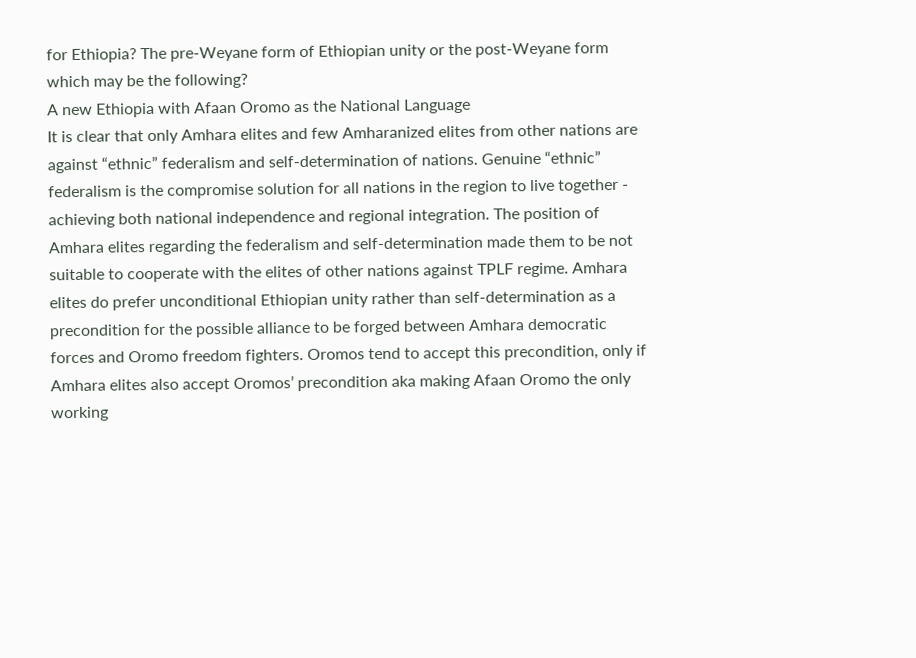for Ethiopia? The pre-Weyane form of Ethiopian unity or the post-Weyane form which may be the following?
A new Ethiopia with Afaan Oromo as the National Language
It is clear that only Amhara elites and few Amharanized elites from other nations are against “ethnic” federalism and self-determination of nations. Genuine “ethnic” federalism is the compromise solution for all nations in the region to live together - achieving both national independence and regional integration. The position of Amhara elites regarding the federalism and self-determination made them to be not suitable to cooperate with the elites of other nations against TPLF regime. Amhara elites do prefer unconditional Ethiopian unity rather than self-determination as a precondition for the possible alliance to be forged between Amhara democratic forces and Oromo freedom fighters. Oromos tend to accept this precondition, only if Amhara elites also accept Oromos’ precondition aka making Afaan Oromo the only working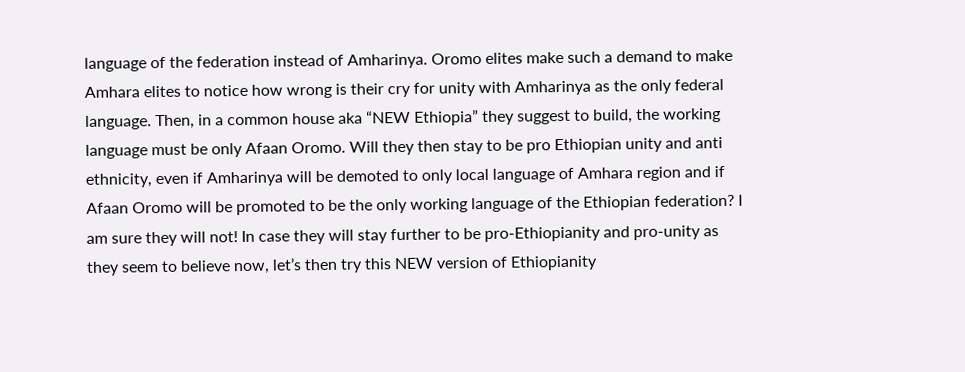language of the federation instead of Amharinya. Oromo elites make such a demand to make Amhara elites to notice how wrong is their cry for unity with Amharinya as the only federal language. Then, in a common house aka “NEW Ethiopia” they suggest to build, the working language must be only Afaan Oromo. Will they then stay to be pro Ethiopian unity and anti ethnicity, even if Amharinya will be demoted to only local language of Amhara region and if Afaan Oromo will be promoted to be the only working language of the Ethiopian federation? I am sure they will not! In case they will stay further to be pro-Ethiopianity and pro-unity as they seem to believe now, let’s then try this NEW version of Ethiopianity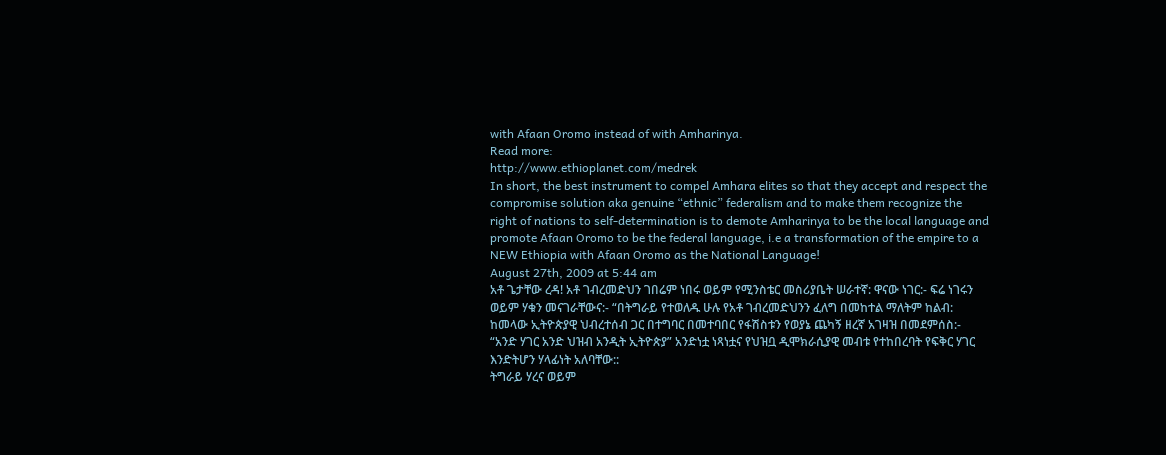with Afaan Oromo instead of with Amharinya.
Read more:
http://www.ethioplanet.com/medrek
In short, the best instrument to compel Amhara elites so that they accept and respect the compromise solution aka genuine “ethnic” federalism and to make them recognize the right of nations to self-determination is to demote Amharinya to be the local language and promote Afaan Oromo to be the federal language, i.e a transformation of the empire to a NEW Ethiopia with Afaan Oromo as the National Language!
August 27th, 2009 at 5:44 am
አቶ ጌታቸው ረዳ! አቶ ገብረመድህን ገበሬም ነበሩ ወይም የሚንስቴር መስሪያቤት ሠራተኛ: ዋናው ነገር:- ፍሬ ነገሩን ወይም ሃቁን መናገራቸውና:- “በትግራይ የተወለዱ ሁሉ የአቶ ገብረመድህንን ፈለግ በመከተል ማለትም ከልብ: ከመላው ኢትዮጵያዊ ህብረተሰብ ጋር በተግባር በመተባበር የፋሽስቱን የወያኔ ጨካኝ ዘረኛ አገዛዝ በመደምሰስ:- “አንድ ሃገር አንድ ህዝብ አንዲት ኢትዮጵያ” አንድነቷ ነጻነቷና የህዝቧ ዲሞክራሲያዊ መብቱ የተከበረባት የፍቅር ሃገር እንድትሆን ሃላፊነት አለባቸው::
ትግራይ ሃረና ወይም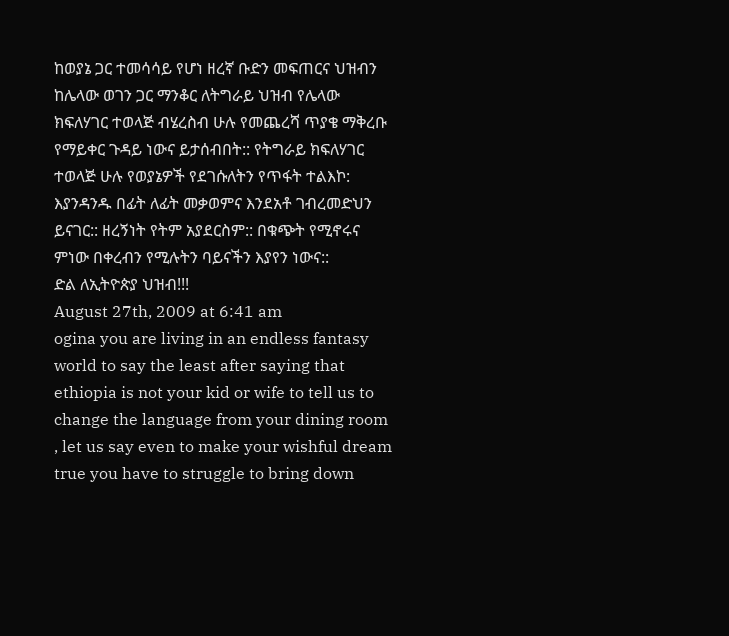ከወያኔ ጋር ተመሳሳይ የሆነ ዘረኛ ቡድን መፍጠርና ህዝብን ከሌላው ወገን ጋር ማንቆር ለትግራይ ህዝብ የሌላው ክፍለሃገር ተወላጅ ብሄረስብ ሁሉ የመጨረሻ ጥያቄ ማቅረቡ የማይቀር ጉዳይ ነውና ይታሰብበት:: የትግራይ ክፍለሃገር ተወላጅ ሁሉ የወያኔዎች የደገሱለትን የጥፋት ተልእኮ: እያንዳንዱ በፊት ለፊት መቃወምና እንደአቶ ገብረመድህን ይናገር:: ዘረኝነት የትም አያደርስም:: በቁጭት የሚኖሩና ምነው በቀረብን የሚሉትን ባይናችን እያየን ነውና::
ድል ለኢትዮጵያ ህዝብ!!!
August 27th, 2009 at 6:41 am
ogina you are living in an endless fantasy world to say the least after saying that ethiopia is not your kid or wife to tell us to change the language from your dining room , let us say even to make your wishful dream true you have to struggle to bring down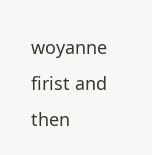woyanne firist and then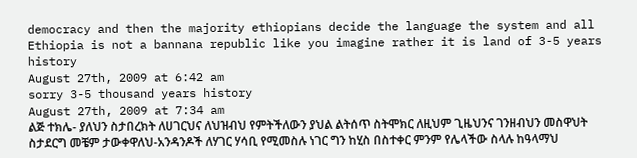democracy and then the majority ethiopians decide the language the system and all Ethiopia is not a bannana republic like you imagine rather it is land of 3-5 years history
August 27th, 2009 at 6:42 am
sorry 3-5 thousand years history
August 27th, 2009 at 7:34 am
ልጅ ተክሌ- ያለህን ስታበረክት ለሀገርህና ለህዝብህ የምትችለውን ያህል ልትሰጥ ስትሞክር ለዚህም ጊዜህንና ገንዘብህን መስዋህት ስታደርግ መቼም ታውቀዋለህ-አንዳንዶች ለሃገር ሃሳቢ የሚመስሉ ነገር ግን ከሂስ በስተቀር ምንም የሌላችው ስላሉ ከዓላማህ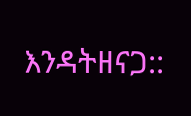እንዳትዘናጋ::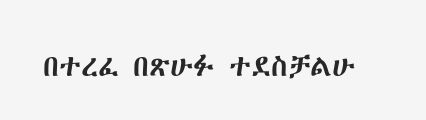በተረፈ በጽሁፉ ተደስቻልሁ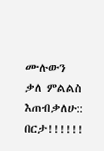ሙሉውን ቃለ ምልልስ እጠብቃለሁ::
በርታ!!!!!!